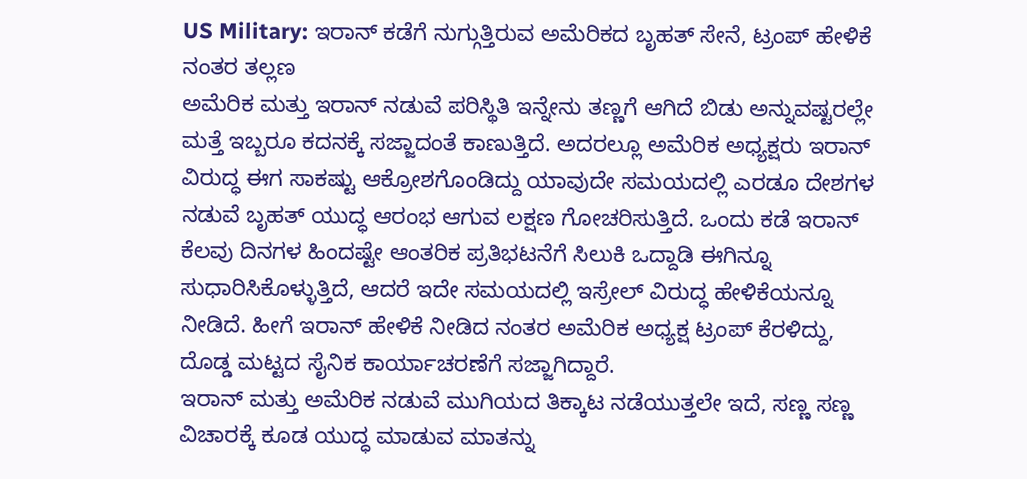US Military: ಇರಾನ್ ಕಡೆಗೆ ನುಗ್ಗುತ್ತಿರುವ ಅಮೆರಿಕದ ಬೃಹತ್ ಸೇನೆ, ಟ್ರಂಪ್ ಹೇಳಿಕೆ ನಂತರ ತಲ್ಲಣ
ಅಮೆರಿಕ ಮತ್ತು ಇರಾನ್ ನಡುವೆ ಪರಿಸ್ಥಿತಿ ಇನ್ನೇನು ತಣ್ಣಗೆ ಆಗಿದೆ ಬಿಡು ಅನ್ನುವಷ್ಟರಲ್ಲೇ ಮತ್ತೆ ಇಬ್ಬರೂ ಕದನಕ್ಕೆ ಸಜ್ಜಾದಂತೆ ಕಾಣುತ್ತಿದೆ. ಅದರಲ್ಲೂ ಅಮೆರಿಕ ಅಧ್ಯಕ್ಷರು ಇರಾನ್ ವಿರುದ್ಧ ಈಗ ಸಾಕಷ್ಟು ಆಕ್ರೋಶಗೊಂಡಿದ್ದು ಯಾವುದೇ ಸಮಯದಲ್ಲಿ ಎರಡೂ ದೇಶಗಳ ನಡುವೆ ಬೃಹತ್ ಯುದ್ಧ ಆರಂಭ ಆಗುವ ಲಕ್ಷಣ ಗೋಚರಿಸುತ್ತಿದೆ. ಒಂದು ಕಡೆ ಇರಾನ್ ಕೆಲವು ದಿನಗಳ ಹಿಂದಷ್ಟೇ ಆಂತರಿಕ ಪ್ರತಿಭಟನೆಗೆ ಸಿಲುಕಿ ಒದ್ದಾಡಿ ಈಗಿನ್ನೂ ಸುಧಾರಿಸಿಕೊಳ್ಳುತ್ತಿದೆ, ಆದರೆ ಇದೇ ಸಮಯದಲ್ಲಿ ಇಸ್ರೇಲ್ ವಿರುದ್ಧ ಹೇಳಿಕೆಯನ್ನೂ ನೀಡಿದೆ. ಹೀಗೆ ಇರಾನ್ ಹೇಳಿಕೆ ನೀಡಿದ ನಂತರ ಅಮೆರಿಕ ಅಧ್ಯಕ್ಷ ಟ್ರಂಪ್ ಕೆರಳಿದ್ದು, ದೊಡ್ಡ ಮಟ್ಟದ ಸೈನಿಕ ಕಾರ್ಯಾಚರಣೆಗೆ ಸಜ್ಜಾಗಿದ್ದಾರೆ.
ಇರಾನ್ ಮತ್ತು ಅಮೆರಿಕ ನಡುವೆ ಮುಗಿಯದ ತಿಕ್ಕಾಟ ನಡೆಯುತ್ತಲೇ ಇದೆ, ಸಣ್ಣ ಸಣ್ಣ ವಿಚಾರಕ್ಕೆ ಕೂಡ ಯುದ್ಧ ಮಾಡುವ ಮಾತನ್ನು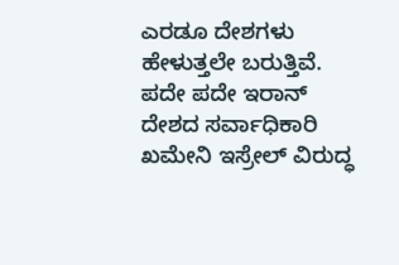ಎರಡೂ ದೇಶಗಳು ಹೇಳುತ್ತಲೇ ಬರುತ್ತಿವೆ. ಪದೇ ಪದೇ ಇರಾನ್ ದೇಶದ ಸರ್ವಾಧಿಕಾರಿ ಖಮೇನಿ ಇಸ್ರೇಲ್ ವಿರುದ್ಧ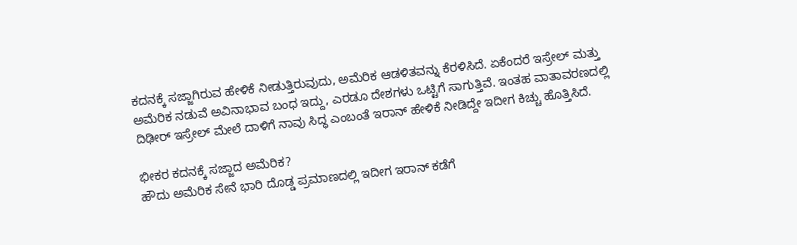ಕದನಕ್ಕೆ ಸಜ್ಜಾಗಿರುವ ಹೇಳಿಕೆ ನೀಡುತ್ತಿರುವುದು, ಅಮೆರಿಕ ಆಡಳಿತವನ್ನು ಕೆರಳಿಸಿದೆ. ಏಕೆಂದರೆ ಇಸ್ರೇಲ್ ಮತ್ತು ಅಮೆರಿಕ ನಡುವೆ ಅವಿನಾಭಾವ ಬಂಧ ಇದ್ದು, ಎರಡೂ ದೇಶಗಳು ಒಟ್ಟಿಗೆ ಸಾಗುತ್ತಿವೆ. ಇಂತಹ ವಾತಾವರಣದಲ್ಲಿ ದಿಢೀರ್ ಇಸ್ರೇಲ್ ಮೇಲೆ ದಾಳಿಗೆ ನಾವು ಸಿದ್ಧ ಎಂಬಂತೆ ಇರಾನ್ ಹೇಳಿಕೆ ನೀಡಿದ್ದೇ ಇದೀಗ ಕಿಚ್ಚು ಹೊತ್ತಿಸಿದೆ.

ಭೀಕರ ಕದನಕ್ಕೆ ಸಜ್ಜಾದ ಅಮೆರಿಕ?
ಹೌದು ಅಮೆರಿಕ ಸೇನೆ ಭಾರಿ ದೊಡ್ಡ ಪ್ರಮಾಣದಲ್ಲಿ ಇದೀಗ ಇರಾನ್ ಕಡೆಗೆ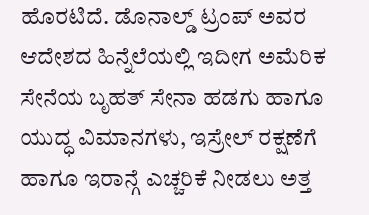ಹೊರಟಿದೆ. ಡೊನಾಲ್ಡ್ ಟ್ರಂಪ್ ಅವರ ಆದೇಶದ ಹಿನ್ನೆಲೆಯಲ್ಲಿ ಇದೀಗ ಅಮೆರಿಕ ಸೇನೆಯ ಬೃಹತ್ ಸೇನಾ ಹಡಗು ಹಾಗೂ ಯುದ್ಧ ವಿಮಾನಗಳು, ಇಸ್ರೇಲ್ ರಕ್ಷಣೆಗೆ ಹಾಗೂ ಇರಾನ್ಗೆ ಎಚ್ಚರಿಕೆ ನೀಡಲು ಅತ್ತ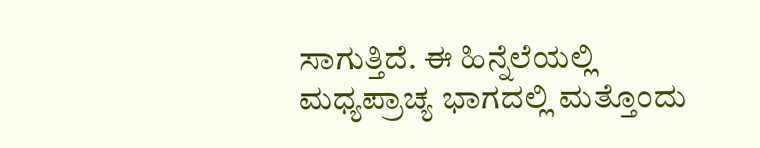ಸಾಗುತ್ತಿದೆ. ಈ ಹಿನ್ನೆಲೆಯಲ್ಲಿ ಮಧ್ಯಪ್ರಾಚ್ಯ ಭಾಗದಲ್ಲಿ ಮತ್ತೊಂದು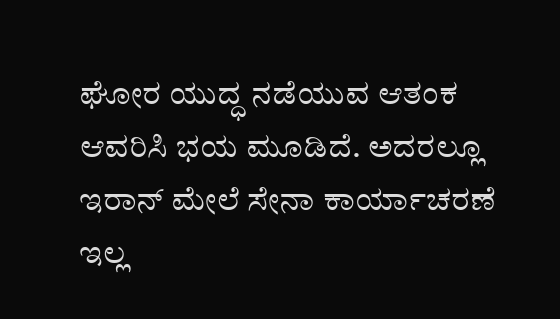ಘೋರ ಯುದ್ಧ ನಡೆಯುವ ಆತಂಕ ಆವರಿಸಿ ಭಯ ಮೂಡಿದೆ. ಅದರಲ್ಲೂ ಇರಾನ್ ಮೇಲೆ ಸೇನಾ ಕಾರ್ಯಾಚರಣೆ ಇಲ್ಲ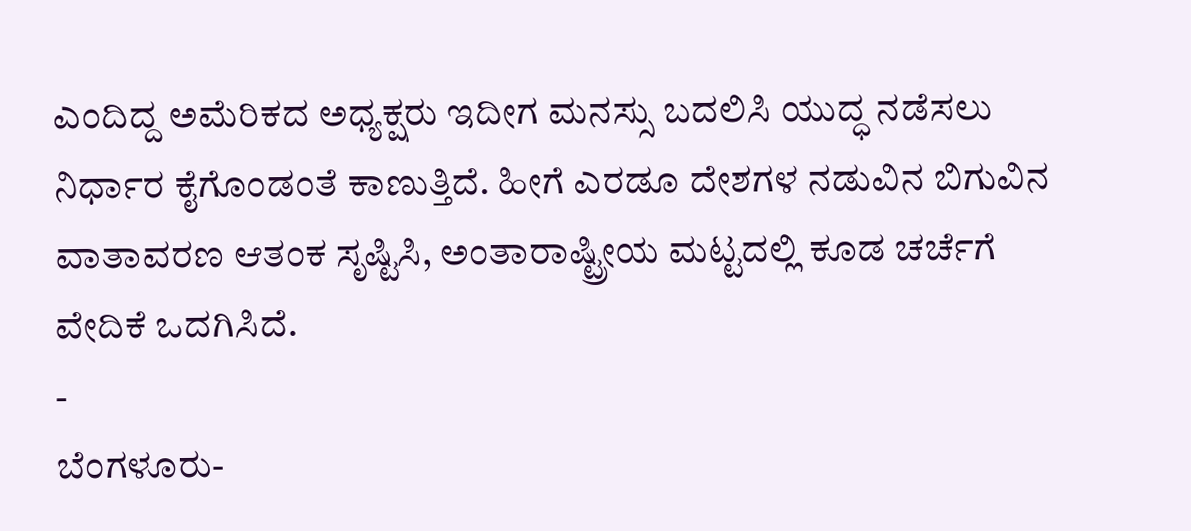ಎಂದಿದ್ದ ಅಮೆರಿಕದ ಅಧ್ಯಕ್ಷರು ಇದೀಗ ಮನಸ್ಸು ಬದಲಿಸಿ ಯುದ್ಧ ನಡೆಸಲು ನಿರ್ಧಾರ ಕೈಗೊಂಡಂತೆ ಕಾಣುತ್ತಿದೆ. ಹೀಗೆ ಎರಡೂ ದೇಶಗಳ ನಡುವಿನ ಬಿಗುವಿನ ವಾತಾವರಣ ಆತಂಕ ಸೃಷ್ಟಿಸಿ, ಅಂತಾರಾಷ್ಟ್ರೀಯ ಮಟ್ಟದಲ್ಲಿ ಕೂಡ ಚರ್ಚೆಗೆ ವೇದಿಕೆ ಒದಗಿಸಿದೆ.
-
ಬೆಂಗಳೂರು-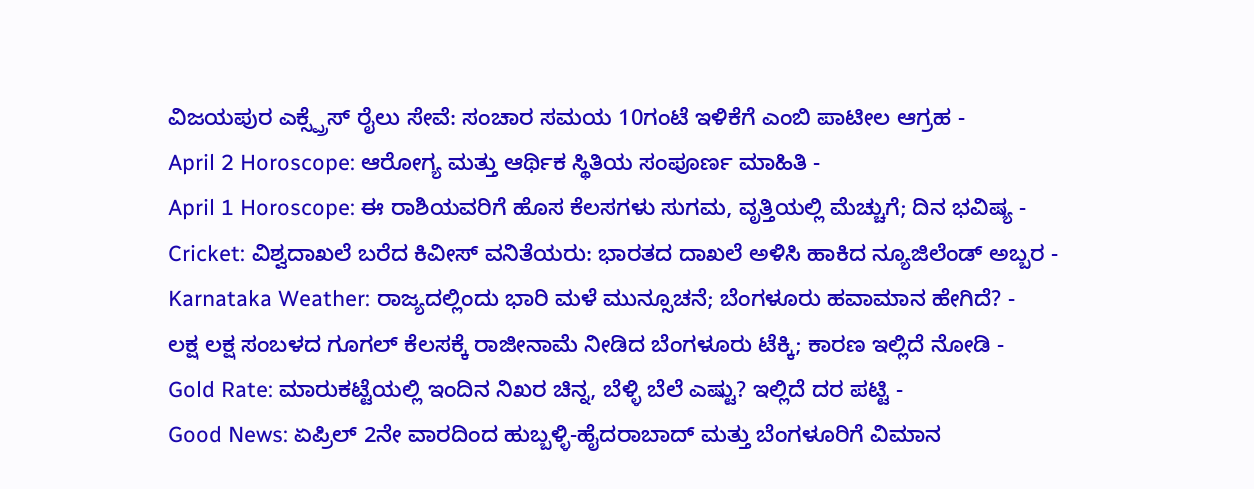ವಿಜಯಪುರ ಎಕ್ಸ್ಪ್ರೆಸ್ ರೈಲು ಸೇವೆ: ಸಂಚಾರ ಸಮಯ 10ಗಂಟೆ ಇಳಿಕೆಗೆ ಎಂಬಿ ಪಾಟೀಲ ಆಗ್ರಹ -
April 2 Horoscope: ಆರೋಗ್ಯ ಮತ್ತು ಆರ್ಥಿಕ ಸ್ಥಿತಿಯ ಸಂಪೂರ್ಣ ಮಾಹಿತಿ -
April 1 Horoscope: ಈ ರಾಶಿಯವರಿಗೆ ಹೊಸ ಕೆಲಸಗಳು ಸುಗಮ, ವೃತ್ತಿಯಲ್ಲಿ ಮೆಚ್ಚುಗೆ; ದಿನ ಭವಿಷ್ಯ -
Cricket: ವಿಶ್ವದಾಖಲೆ ಬರೆದ ಕಿವೀಸ್ ವನಿತೆಯರು: ಭಾರತದ ದಾಖಲೆ ಅಳಿಸಿ ಹಾಕಿದ ನ್ಯೂಜಿಲೆಂಡ್ ಅಬ್ಬರ -
Karnataka Weather: ರಾಜ್ಯದಲ್ಲಿಂದು ಭಾರಿ ಮಳೆ ಮುನ್ಸೂಚನೆ; ಬೆಂಗಳೂರು ಹವಾಮಾನ ಹೇಗಿದೆ? -
ಲಕ್ಷ ಲಕ್ಷ ಸಂಬಳದ ಗೂಗಲ್ ಕೆಲಸಕ್ಕೆ ರಾಜೀನಾಮೆ ನೀಡಿದ ಬೆಂಗಳೂರು ಟೆಕ್ಕಿ; ಕಾರಣ ಇಲ್ಲಿದೆ ನೋಡಿ -
Gold Rate: ಮಾರುಕಟ್ಟೆಯಲ್ಲಿ ಇಂದಿನ ನಿಖರ ಚಿನ್ನ, ಬೆಳ್ಳಿ ಬೆಲೆ ಎಷ್ಟು? ಇಲ್ಲಿದೆ ದರ ಪಟ್ಟಿ -
Good News: ಏಪ್ರಿಲ್ 2ನೇ ವಾರದಿಂದ ಹುಬ್ಬಳ್ಳಿ-ಹೈದರಾಬಾದ್ ಮತ್ತು ಬೆಂಗಳೂರಿಗೆ ವಿಮಾನ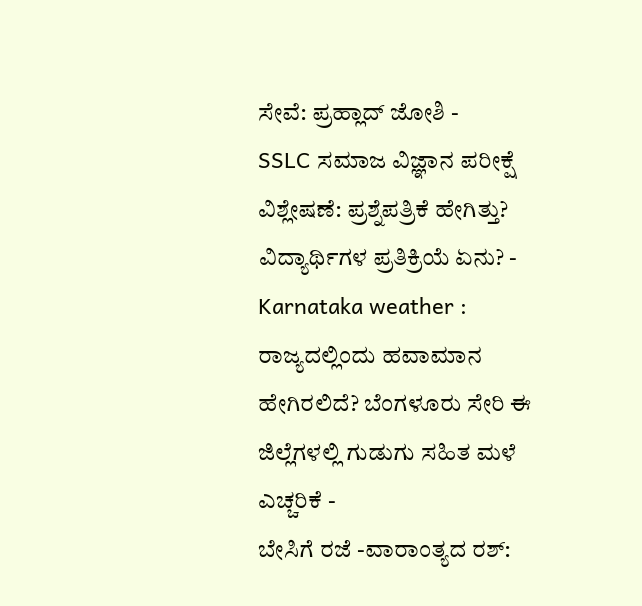ಸೇವೆ: ಪ್ರಹ್ಲಾದ್ ಜೋಶಿ -
SSLC ಸಮಾಜ ವಿಜ್ಞಾನ ಪರೀಕ್ಷೆ ವಿಶ್ಲೇಷಣೆ: ಪ್ರಶ್ನೆಪತ್ರಿಕೆ ಹೇಗಿತ್ತು? ವಿದ್ಯಾರ್ಥಿಗಳ ಪ್ರತಿಕ್ರಿಯೆ ಏನು? -
Karnataka weather : ರಾಜ್ಯದಲ್ಲಿಂದು ಹವಾಮಾನ ಹೇಗಿರಲಿದೆ? ಬೆಂಗಳೂರು ಸೇರಿ ಈ ಜಿಲ್ಲೆಗಳಲ್ಲಿ ಗುಡುಗು ಸಹಿತ ಮಳೆ ಎಚ್ಚರಿಕೆ -
ಬೇಸಿಗೆ ರಜೆ -ವಾರಾಂತ್ಯದ ರಶ್: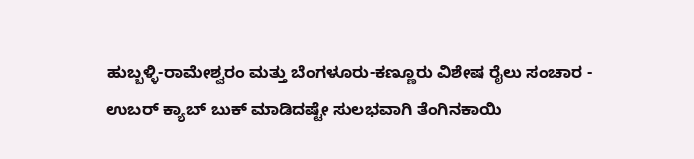ಹುಬ್ಬಳ್ಳಿ-ರಾಮೇಶ್ವರಂ ಮತ್ತು ಬೆಂಗಳೂರು-ಕಣ್ಣೂರು ವಿಶೇಷ ರೈಲು ಸಂಚಾರ -
ಉಬರ್ ಕ್ಯಾಬ್ ಬುಕ್ ಮಾಡಿದಷ್ಟೇ ಸುಲಭವಾಗಿ ತೆಂಗಿನಕಾಯಿ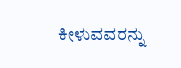ಕೀಳುವವರನ್ನು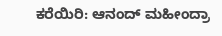ಕರೆಯಿರಿ: ಆನಂದ್ ಮಹೀಂದ್ರಾ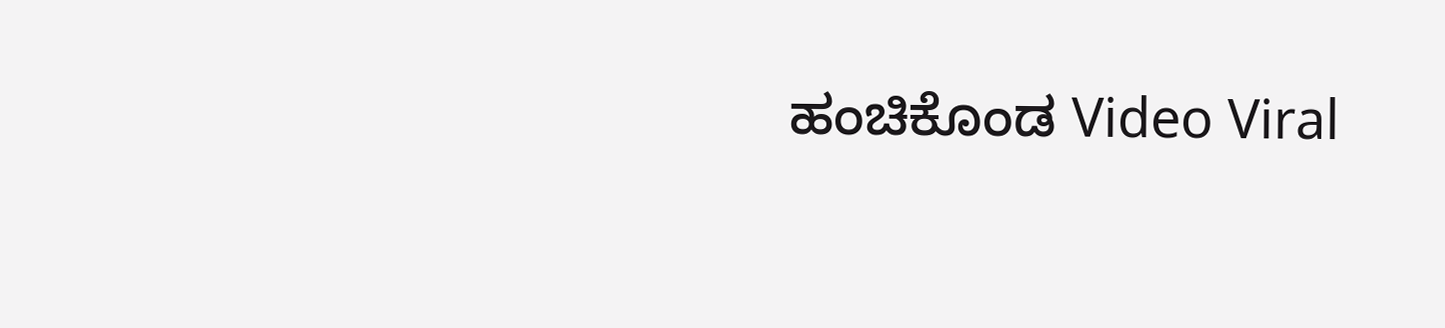ಹಂಚಿಕೊಂಡ Video Viral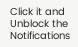Click it and Unblock the Notifications